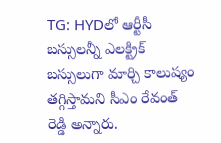TG: HYDలో ఆర్టీసీ బస్సులన్నీ ఎలక్ట్రిక్ బస్సులుగా మార్చి కాలుష్యం తగ్గిస్తామని సీఎం రేవంత్ రెడ్డి అన్నారు.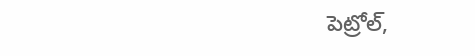పెట్రోల్,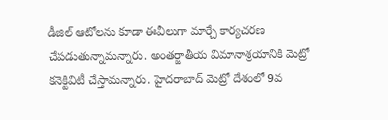డీజిల్ ఆటోలను కూడా ఈవీలుగా మార్చే కార్యచరణ చేపడుతున్నామన్నారు. అంతర్జాతీయ విమానాశ్రయానికి మెట్రో కనెక్టివిటీ చేస్తామన్నారు. హైదరాబాద్ మెట్రో దేశంలో 9వ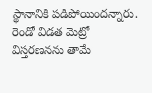స్థానానికి పడిపోయిందన్నారు. రెండో విడత మెట్రో విస్తరణనను తామే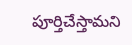పూర్తిచేస్తామని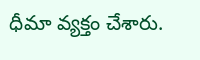ధీమా వ్యక్తం చేశారు.